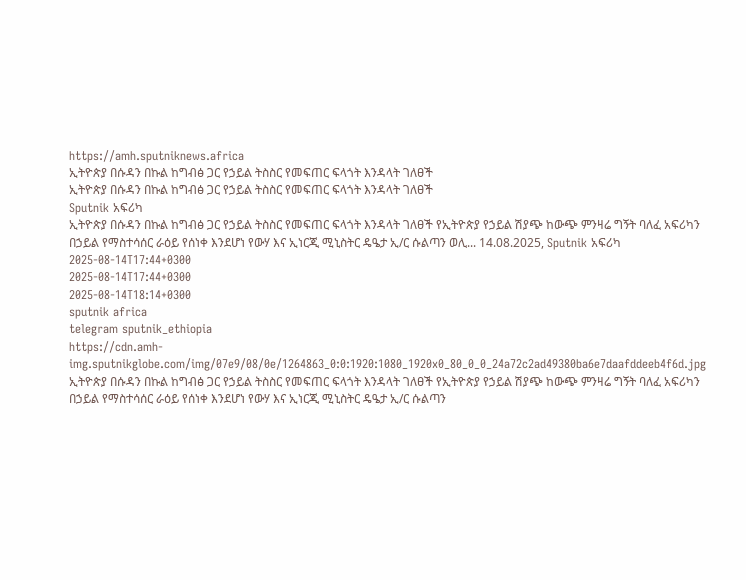https://amh.sputniknews.africa
ኢትዮጵያ በሱዳን በኩል ከግብፅ ጋር የኃይል ትስስር የመፍጠር ፍላጎት እንዳላት ገለፀች
ኢትዮጵያ በሱዳን በኩል ከግብፅ ጋር የኃይል ትስስር የመፍጠር ፍላጎት እንዳላት ገለፀች
Sputnik አፍሪካ
ኢትዮጵያ በሱዳን በኩል ከግብፅ ጋር የኃይል ትስስር የመፍጠር ፍላጎት እንዳላት ገለፀች የኢትዮጵያ የኃይል ሽያጭ ከውጭ ምንዛሬ ግኝት ባለፈ አፍሪካን በኃይል የማስተሳሰር ራዕይ የሰነቀ እንደሆነ የውሃ እና ኢነርጂ ሚኒስትር ዴዔታ ኢ/ር ሱልጣን ወሊ... 14.08.2025, Sputnik አፍሪካ
2025-08-14T17:44+0300
2025-08-14T17:44+0300
2025-08-14T18:14+0300
sputnik africa
telegram sputnik_ethiopia
https://cdn.amh-img.sputnikglobe.com/img/07e9/08/0e/1264863_0:0:1920:1080_1920x0_80_0_0_24a72c2ad49380ba6e7daafddeeb4f6d.jpg
ኢትዮጵያ በሱዳን በኩል ከግብፅ ጋር የኃይል ትስስር የመፍጠር ፍላጎት እንዳላት ገለፀች የኢትዮጵያ የኃይል ሽያጭ ከውጭ ምንዛሬ ግኝት ባለፈ አፍሪካን በኃይል የማስተሳሰር ራዕይ የሰነቀ እንደሆነ የውሃ እና ኢነርጂ ሚኒስትር ዴዔታ ኢ/ር ሱልጣን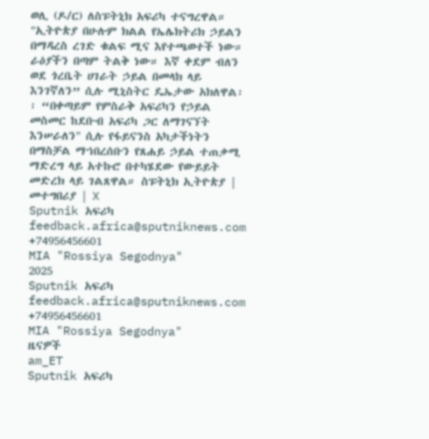ወሊ (ዶ/ር) ለስፑትኒክ አፍሪካ ተናግረዋል። "ኢትዮጵያ በሁሉም ክልል የኤሌክትሪክ ኃይልን በማዳረስ ረገድ ቁልፍ ሚና እየተጫወተች ነው። ራዕያችን በጣም ትልቅ ነው። እኛ ቀደም ብለን ወደ ጎረቤት ሀገራት ኃይል በመላክ ላይ እንገኛለን” ሲሉ ሚኒስትር ዴኤታው አክለዋል፡፡ “በቀጣይም የምስራቅ አፍሪካን የኃይል መስመር ከደቡብ አፍሪካ ጋር ለማገናኘት እንሠራለን" ሲሉ የፋይናንስ አካታችነትን በማስቻል ማኀበረሰቡን የጸሐይ ኃይል ተጠቃሚ ማድረግ ላይ አተኩሮ በተካሄደው የውይይት መድረክ ላይ ገልጸዋል። ስፑትኒክ ኢትዮጵያ | መተግበሪያ | X
Sputnik አፍሪካ
feedback.africa@sputniknews.com
+74956456601
MIA "Rossiya Segodnya"
2025
Sputnik አፍሪካ
feedback.africa@sputniknews.com
+74956456601
MIA "Rossiya Segodnya"
ዜናዎች
am_ET
Sputnik አፍሪካ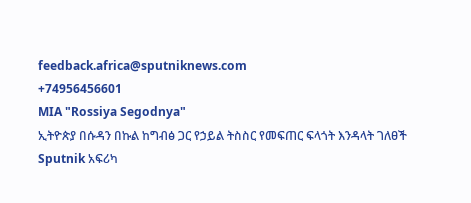feedback.africa@sputniknews.com
+74956456601
MIA "Rossiya Segodnya"
ኢትዮጵያ በሱዳን በኩል ከግብፅ ጋር የኃይል ትስስር የመፍጠር ፍላጎት እንዳላት ገለፀች
Sputnik አፍሪካ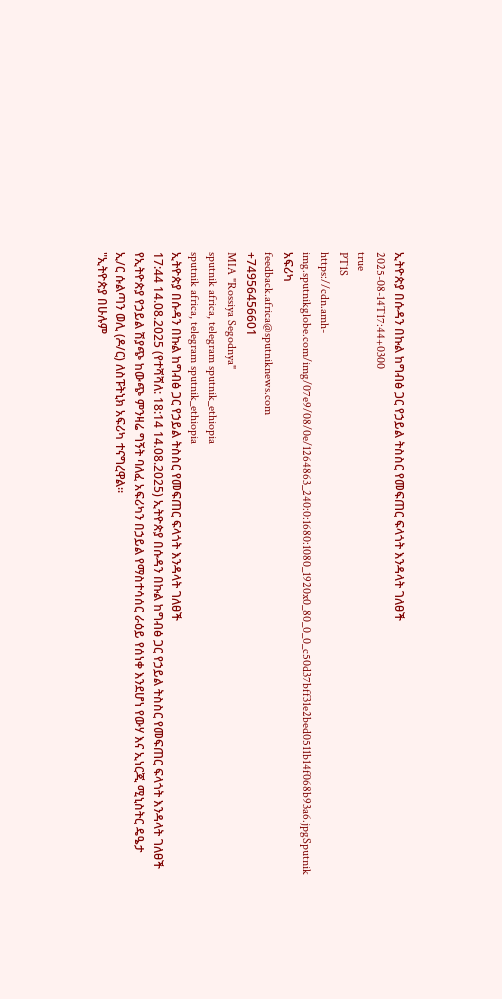ኢትዮጵያ በሱዳን በኩል ከግብፅ ጋር የኃይል ትስስር የመፍጠር ፍላጎት እንዳላት ገለፀች
2025-08-14T17:44+0300
true
PT1S
https://cdn.amh-img.sputnikglobe.com/img/07e9/08/0e/1264863_240:0:1680:1080_1920x0_80_0_0_c50d37bff31e2bed0511b14f068b93a6.jpgSputnik አፍሪካ
feedback.africa@sputniknews.com
+74956456601
MIA "Rossiya Segodnya"
sputnik africa, telegram sputnik_ethiopia
sputnik africa, telegram sputnik_ethiopia
ኢትዮጵያ በሱዳን በኩል ከግብፅ ጋር የኃይል ትስስር የመፍጠር ፍላጎት እንዳላት ገለፀች
17:44 14.08.2025 (የተሻሻለ: 18:14 14.08.2025) ኢትዮጵያ በሱዳን በኩል ከግብፅ ጋር የኃይል ትስስር የመፍጠር ፍላጎት እንዳላት ገለፀች
የኢትዮጵያ የኃይል ሽያጭ ከውጭ ምንዛሬ ግኝት ባለፈ አፍሪካን በኃይል የማስተሳሰር ራዕይ የሰነቀ እንደሆነ የውሃ እና ኢነርጂ ሚኒስትር ዴዔታ ኢ/ር ሱልጣን ወሊ (ዶ/ር) ለስፑትኒክ አፍሪካ ተናግረዋል።
"ኢትዮጵያ በሁሉም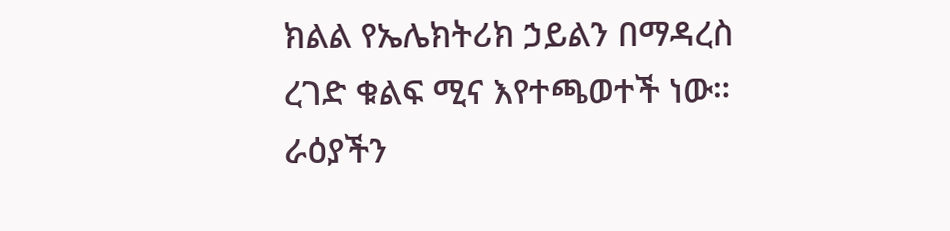ክልል የኤሌክትሪክ ኃይልን በማዳረስ ረገድ ቁልፍ ሚና እየተጫወተች ነው። ራዕያችን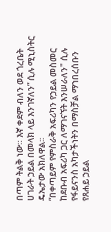በጣም ትልቅ ነው። እኛ ቀደም ብለን ወደ ጎረቤት ሀገራት ኃይል በመላክ ላይ እንገኛለን” ሲሉ ሚኒስትር ዴኤታው አክለዋል፡፡
“በቀጣይም የምስራቅ አፍሪካን የኃይል መስመር ከደቡብ አፍሪካ ጋር ለማገናኘት እንሠራለን" ሲሉ የፋይናንስ አካታችነትን በማስቻል ማኀበረሰቡን የጸሐይ ኃይል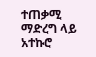ተጠቃሚ ማድረግ ላይ አተኩሮ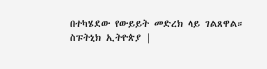በተካሄደው የውይይት መድረክ ላይ ገልጸዋል።
ስፑትኒክ ኢትዮጵያ |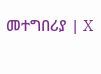መተግበሪያ | X